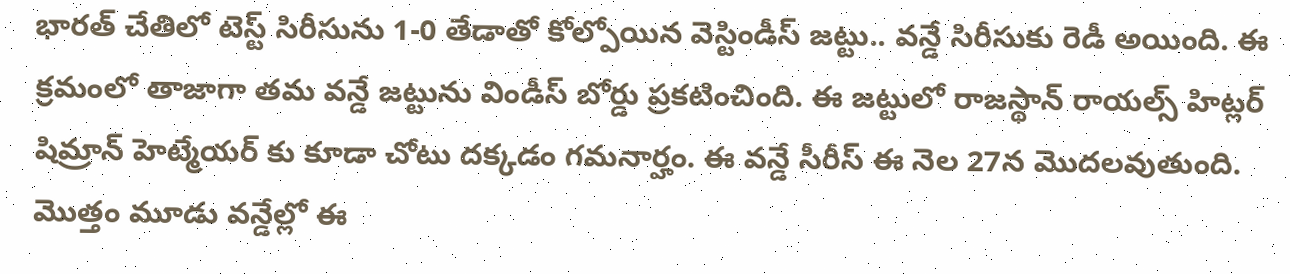భారత్ చేతిలో టెస్ట్ సిరీసును 1-0 తేడాతో కోల్పోయిన వెస్టిండీస్ జట్టు.. వన్డే సిరీసుకు రెడీ అయింది. ఈ క్రమంలో తాజాగా తమ వన్డే జట్టును విండీస్ బోర్డు ప్రకటించింది. ఈ జట్టులో రాజస్థాన్ రాయల్స్ హిట్లర్ షిమ్రాన్ హెట్మేయర్ కు కూడా చోటు దక్కడం గమనార్హం. ఈ వన్డే సీరీస్ ఈ నెల 27న మొదలవుతుంది.
మొత్తం మూడు వన్డేల్లో ఈ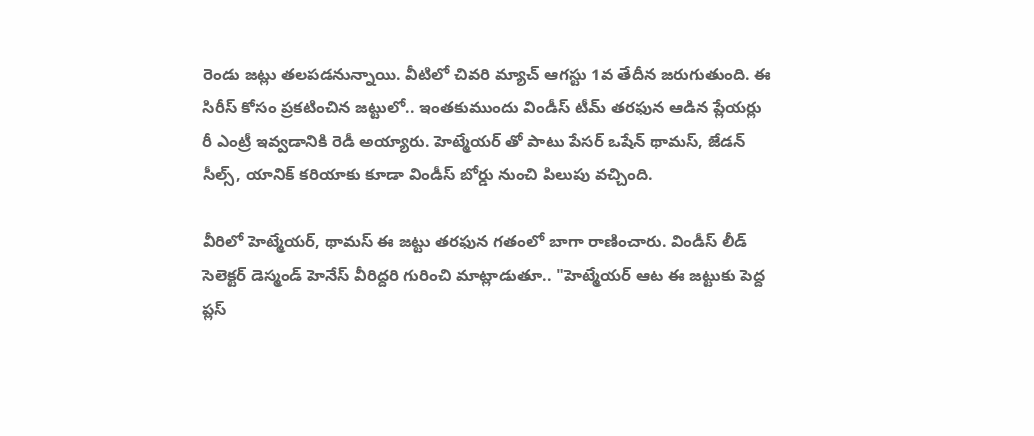రెండు జట్లు తలపడనున్నాయి. వీటిలో చివరి మ్యాచ్ ఆగస్టు 1వ తేదీన జరుగుతుంది. ఈ సిరీస్ కోసం ప్రకటించిన జట్టులో.. ఇంతకుముందు విండీస్ టీమ్ తరఫున ఆడిన ప్లేయర్లు రీ ఎంట్రీ ఇవ్వడానికి రెడీ అయ్యారు. హెట్మేయర్ తో పాటు పేసర్ ఒషేన్ థామస్, జేడన్ సీల్స్, యానిక్ కరియాకు కూడా విండీస్ బోర్డు నుంచి పిలుపు వచ్చింది.

వీరిలో హెట్మేయర్, థామస్ ఈ జట్టు తరఫున గతంలో బాగా రాణించారు. విండీస్ లీడ్ సెలెక్టర్ డెస్మండ్ హెనేస్ వీరిద్దరి గురించి మాట్లాడుతూ.. "హెట్మేయర్ ఆట ఈ జట్టుకు పెద్ద ప్లస్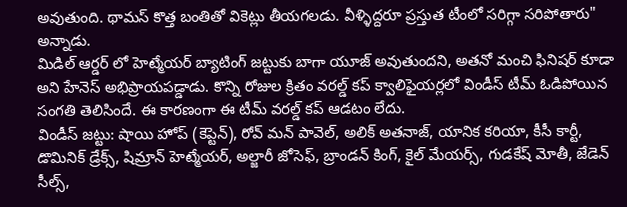అవుతుంది. థామస్ కొత్త బంతితో వికెట్లు తీయగలడు. వీళ్ళిద్దరూ ప్రస్తుత టీంలో సరిగ్గా సరిపోతారు" అన్నాడు.
మిడిల్ ఆర్డర్ లో హెట్మేయర్ బ్యాటింగ్ జట్టుకు బాగా యూజ్ అవుతుందని, అతనో మంచి ఫినిషర్ కూడా అని హేనెస్ అభిప్రాయపడ్డాడు. కొన్ని రోజుల క్రితం వరల్డ్ కప్ క్వాలిఫైయర్లలో విండీస్ టీమ్ ఓడిపోయిన సంగతి తెలిసిందే. ఈ కారణంగా ఈ టీమ్ వరల్డ్ కప్ ఆడటం లేదు.
విండీస్ జట్టు: షాయి హోప్ (కెప్టెన్), రోవ్ మన్ పావెల్, అలిక్ అతనాజ్, యానిక కరియా, కీసీ కార్టీ, డొమినిక్ డ్రేక్స్, షిమ్రాన్ హెట్మేయర్, అల్జారీ జోసెఫ్, బ్రాండన్ కింగ్, కైల్ మేయర్స్, గుడకేష్ మోతీ, జేడెన్ సీల్స్,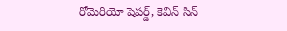రోమెరియో షెపర్డ్, కెవిన్ సిన్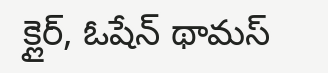క్లైర్, ఓషేన్ థామస్